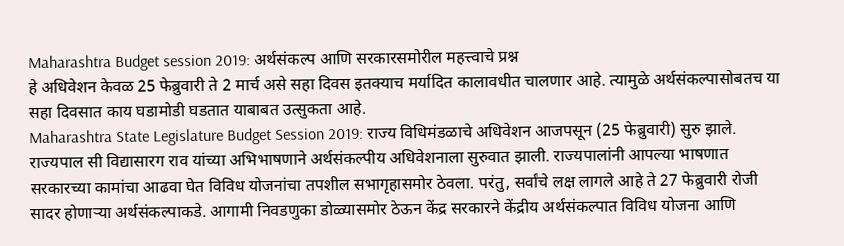Maharashtra Budget session 2019: अर्थसंकल्प आणि सरकारसमोरील महत्त्वाचे प्रश्न
हे अधिवेशन केवळ 25 फेब्रुवारी ते 2 मार्च असे सहा दिवस इतक्याच मर्यादित कालावधीत चालणार आहे. त्यामुळे अर्थसंकल्पासोबतच या सहा दिवसात काय घडामोडी घडतात याबाबत उत्सुकता आहे.
Maharashtra State Legislature Budget Session 2019: राज्य विधिमंडळाचे अधिवेशन आजपसून (25 फेब्रुवारी) सुरु झाले. राज्यपाल सी विद्यासारग राव यांच्या अभिभाषणाने अर्थसंकल्पीय अधिवेशनाला सुरुवात झाली. राज्यपालांनी आपल्या भाषणात सरकारच्या कामांचा आढवा घेत विविध योजनांचा तपशील सभागृहासमोर ठेवला. परंतु, सर्वांचे लक्ष लागले आहे ते 27 फेब्रुवारी रोजी सादर होणाऱ्या अर्थसंकल्पाकडे. आगामी निवडणुका डोळ्यासमोर ठेऊन केंद्र सरकारने केंद्रीय अर्थसंकल्पात विविध योजना आणि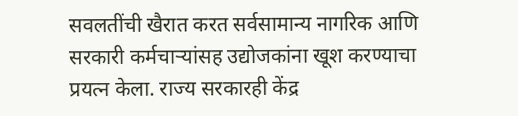सवलतींची खैरात करत सर्वसामान्य नागरिक आणि सरकारी कर्मचाऱ्यांसह उद्योजकांना खूश करण्याचा प्रयत्न केला. राज्य सरकारही केंद्र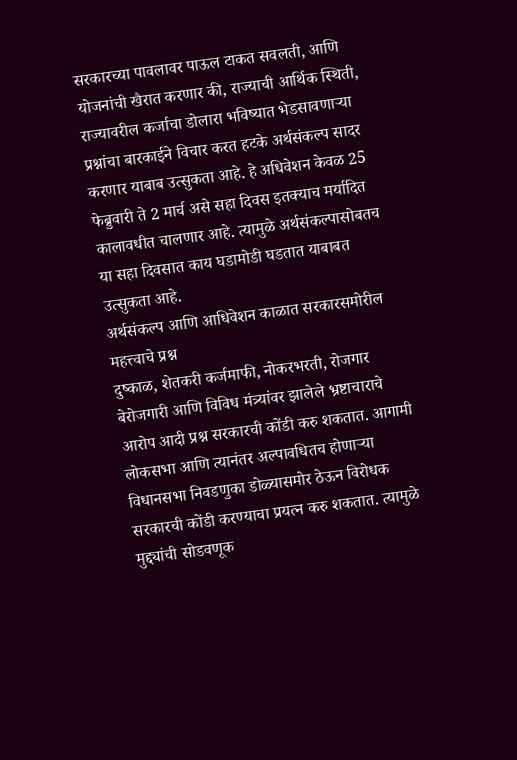सरकारच्या पावलावर पाऊल टाकत सवलती, आणि योजनांची खैरात करणार की, राज्याची आर्थिक स्थिती, राज्यावरील कर्जाचा डोलारा भविष्यात भेडसावणाऱ्या प्रश्नांचा बारकाईने विचार करत हटके अर्थसंकल्प सादर करणार याबाब उत्सुकता आहे. हे अधिवेशन केवळ 25 फेब्रुवारी ते 2 मार्च असे सहा दिवस इतक्याच मर्यादित कालावधीत चालणार आहे. त्यामुळे अर्थसंकल्पासोबतच या सहा दिवसात काय घडामोडी घडतात याबाबत उत्सुकता आहे.
अर्थसंकल्प आणि आधिवेशन काळात सरकारसमोरील महत्त्वाचे प्रश्न
दुष्काळ, शेतकरी कर्जमाफी, नोकरभरती, रोजगार बेरोजगारी आणि विविध मंत्र्यांवर झालेले भ्रष्टाचाराचे आरोप आदी प्रश्न सरकारची कोंडी करु शकतात. आगामी लोकसभा आणि त्यानंतर अल्पावधितच होणाऱ्या विधानसभा निवडणुका डोळ्यासमोर ठेऊन विरोधक सरकारची कोंडी करण्याचा प्रयत्न करु शकतात. त्यामुळे मुद्द्यांची सोडवणूक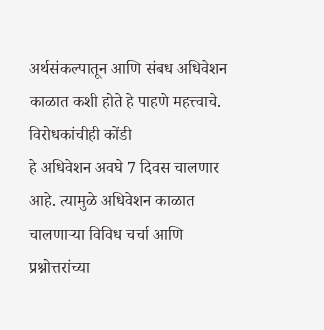अर्थसंकल्पातून आणि संबध अधिवेशन काळात कशी होते हे पाहणे महत्त्वाचे.
विरोधकांचीही कोंडी
हे अधिवेशन अवघे 7 दिवस चालणार आहे. त्यामुळे अधिवेशन काळात चालणाऱ्या विविध चर्चा आणि प्रश्नोत्तरांच्या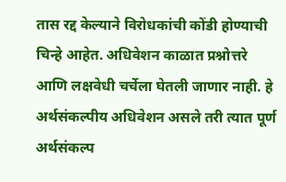तास रद्द केल्याने विरोधकांची कोंडी होण्याची चिन्हे आहेत. अधिवेशन काळात प्रश्नोत्तरे आणि लक्षवेधी चर्चेला घेतली जाणार नाही. हे अर्थसंकल्पीय अधिवेशन असले तरी त्यात पूर्ण अर्थसंकल्प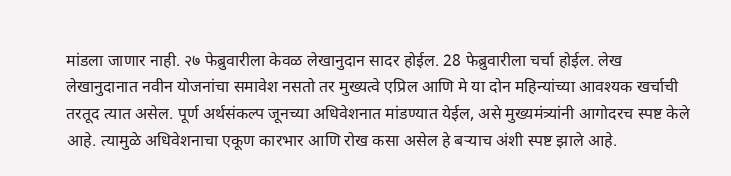मांडला जाणार नाही. २७ फेब्रुवारीला केवळ लेखानुदान सादर होईल. 28 फेब्रुवारीला चर्चा होईल. लेख लेखानुदानात नवीन योजनांचा समावेश नसतो तर मुख्यत्वे एप्रिल आणि मे या दोन महिन्यांच्या आवश्यक खर्चाची तरतूद त्यात असेल. पूर्ण अर्थसंकल्प जूनच्या अधिवेशनात मांडण्यात येईल, असे मुख्यमंत्र्यांनी आगोदरच स्पष्ट केले आहे. त्यामुळे अधिवेशनाचा एकूण कारभार आणि रोख कसा असेल हे बऱ्याच अंशी स्पष्ट झाले आहे.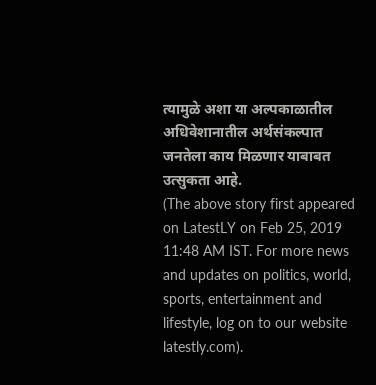त्यामुळे अशा या अल्पकाळातील अधिवेशानातील अर्थसंकल्पात जनतेला काय मिळणार याबाबत उत्सुकता आहे.
(The above story first appeared on LatestLY on Feb 25, 2019 11:48 AM IST. For more news and updates on politics, world, sports, entertainment and lifestyle, log on to our website latestly.com).